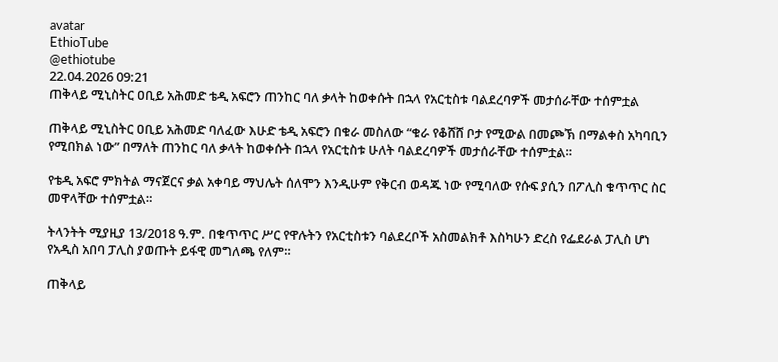avatar
EthioTube
@ethiotube
22.04.2026 09:21
ጠቅላይ ሚኒስትር ዐቢይ አሕመድ ቴዲ አፍሮን ጠንከር ባለ ቃላት ከወቀሱት በኋላ የአርቲስቱ ባልደረባዎች መታሰራቸው ተሰምቷል

ጠቅላይ ሚኒስትር ዐቢይ አሕመድ ባለፈው እሁድ ቴዲ አፍሮን በቁራ መስለው “ቁራ የቆሸሸ ቦታ የሚውል በመጮኽ በማልቀስ አካባቢን የሚበክል ነው” በማለት ጠንከር ባለ ቃላት ከወቀሱት በኋላ የአርቲስቱ ሁለት ባልደረባዎች መታሰራቸው ተሰምቷል።

የቴዲ አፍሮ ምክትል ማናጀርና ቃል አቀባይ ማህሌት ሰለሞን እንዲሁም የቅርብ ወዳጁ ነው የሚባለው የሱፍ ያሲን በፖሊስ ቁጥጥር ስር መዋላቸው ተሰምቷል።

ትላንትት ሚያዚያ 13/2018 ዓ.ም. በቁጥጥር ሥር የዋሉትን የአርቲስቱን ባልደረቦች አስመልክቶ እስካሁን ድረስ የፌደራል ፓሊስ ሆነ የአዲስ አበባ ፓሊስ ያወጡት ይፋዊ መግለጫ የለም።

ጠቅላይ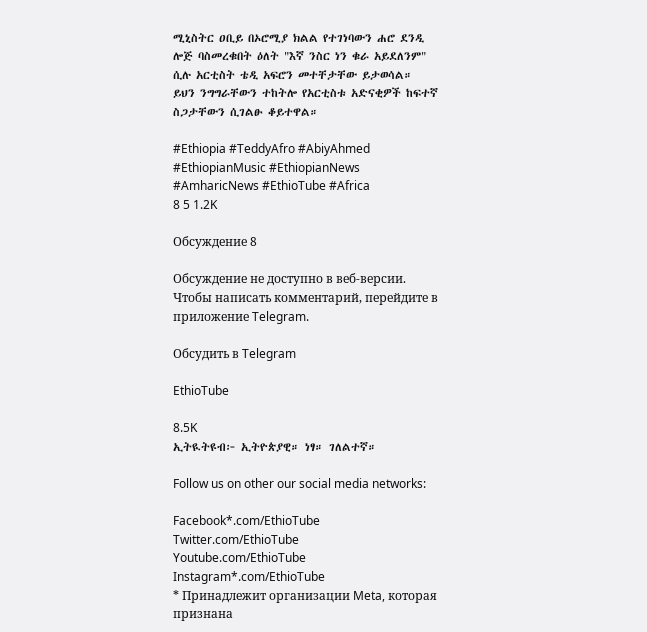ሚኒስትር ዐቢይ በኦሮሚያ ክልል የተገነባውን ሐሮ ደንዲ ሎጅ ባስመረቁበት ዕለት "እኛ ንስር ነን ቁራ አይደለንም" ሲሉ አርቲስት ቴዲ አፍሮን መተቸታቸው ይታወሳል። ይህን ንግግራቸውን ተከትሎ የአርቲስቱ አድናቂዎች ከፍተኛ ስጋታቸውን ሲገልፁ ቆይተዋል።

#Ethiopia #TeddyAfro #AbiyAhmed #EthiopianMusic #EthiopianNews #AmharicNews #EthioTube #Africa
8 5 1.2K

Обсуждение 8

Обсуждение не доступно в веб-версии. Чтобы написать комментарий, перейдите в приложение Telegram.

Обсудить в Telegram

EthioTube

8.5K
ኢትዪትዩብ፦ ኢትዮጵያዊ። ነፃ። ገለልተኛ።

Follow us on other our social media networks:

Facebook*.com/EthioTube
Twitter.com/EthioTube
Youtube.com/EthioTube
Instagram*.com/EthioTube
* Принадлежит организации Meta, которая признана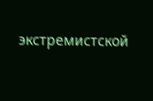экстремистской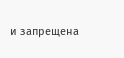и запрещена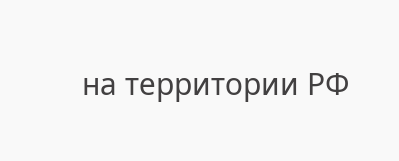на территории РФ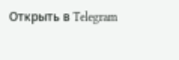Открыть в Telegram